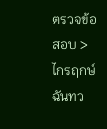ตรวจข้อสอบ > ไกรฤกษ์ ฉันทว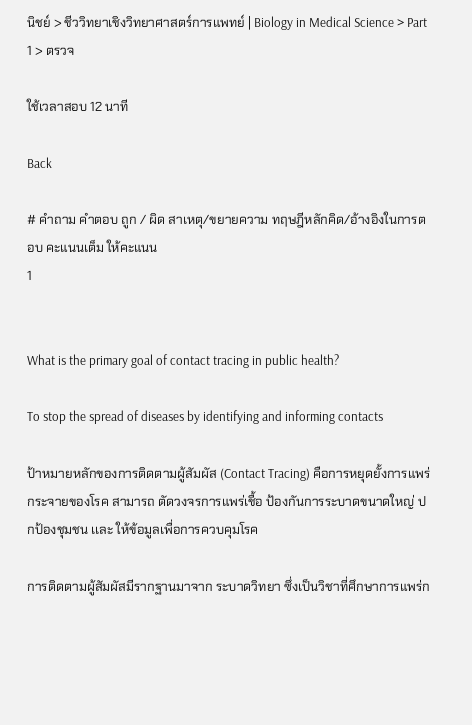นิชย์ > ชีววิทยาเชิงวิทยาศาสตร์การแพทย์ | Biology in Medical Science > Part 1 > ตรวจ

ใช้เวลาสอบ 12 นาที

Back

# คำถาม คำตอบ ถูก / ผิด สาเหตุ/ขยายความ ทฤษฎีหลักคิด/อ้างอิงในการตอบ คะแนนเต็ม ให้คะแนน
1


What is the primary goal of contact tracing in public health?

To stop the spread of diseases by identifying and informing contacts

ป้าหมายหลักของการติดตามผู้สัมผัส (Contact Tracing) คือการหยุดยั้งการแพร่กระจายของโรค สามารถ ตัดวงจรการแพร่เชื้อ ป้องกันการระบาดขนาดใหญ่ ปกป้องชุมชน เเละ ให้ข้อมูลเพื่อการควบคุมโรค

การติดตามผู้สัมผัสมีรากฐานมาจาก ระบาดวิทยา ซึ่งเป็นวิชาที่ศึกษาการแพร่ก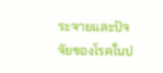ระจายและปัจจัยของโรคในป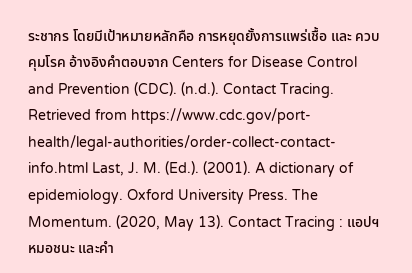ระชากร โดยมีเป้าหมายหลักคือ การหยุดยั้งการแพร่เชื้อ และ ควบคุมโรค อ้างอิงคำตอบจาก Centers for Disease Control and Prevention (CDC). (n.d.). Contact Tracing. Retrieved from https://www.cdc.gov/port-health/legal-authorities/order-collect-contact-info.html Last, J. M. (Ed.). (2001). A dictionary of epidemiology. Oxford University Press. The Momentum. (2020, May 13). Contact Tracing : แอปฯ หมอชนะ และคำ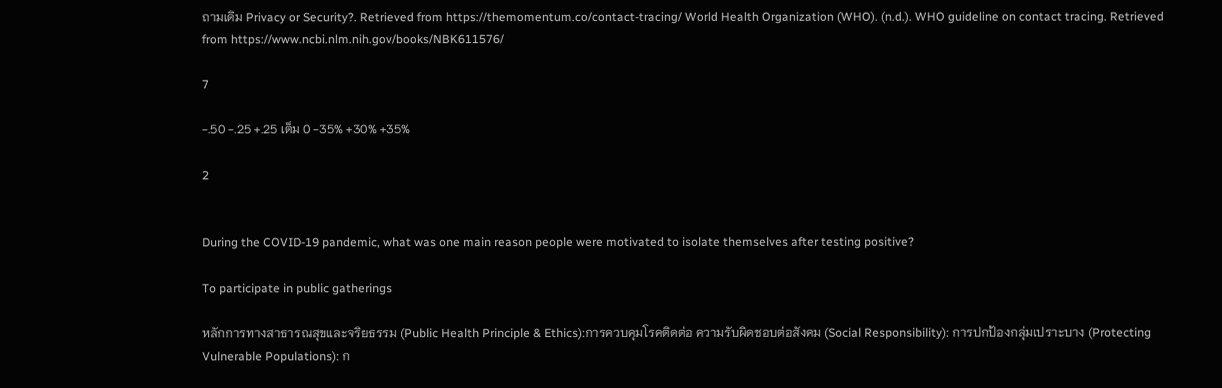ถามเดิม Privacy or Security?. Retrieved from https://themomentum.co/contact-tracing/ World Health Organization (WHO). (n.d.). WHO guideline on contact tracing. Retrieved from https://www.ncbi.nlm.nih.gov/books/NBK611576/

7

-.50 -.25 +.25 เต็ม 0 -35% +30% +35%

2


During the COVID-19 pandemic, what was one main reason people were motivated to isolate themselves after testing positive?

To participate in public gatherings

หลักการทางสาธารณสุขและจริยธรรม (Public Health Principle & Ethics):การควบคุมโรคติดต่อ ความรับผิดชอบต่อสังคม (Social Responsibility): การปกป้องกลุ่มเปราะบาง (Protecting Vulnerable Populations): ก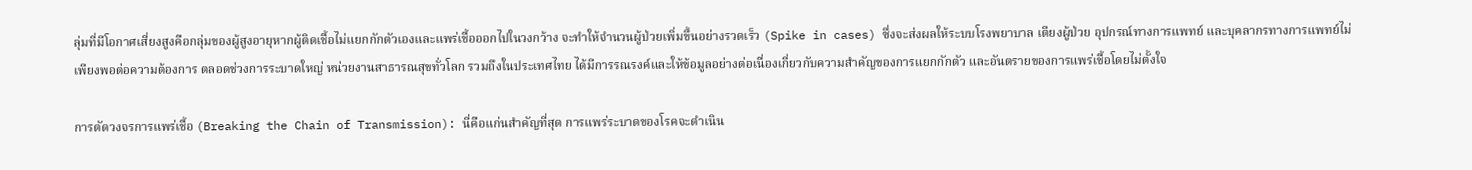ลุ่มที่มีโอกาศเสี่ยงสูงคือกลุ่มของผู้สูงอายุหากผู้ติดเชื้อไม่แยกกักตัวเองและแพร่เชื้อออกไปในวงกว้าง จะทำให้จำนวนผู้ป่วยเพิ่มขึ้นอย่างรวดเร็ว (Spike in cases) ซึ่งจะส่งผลให้ระบบโรงพยาบาล เตียงผู้ป่วย อุปกรณ์ทางการแพทย์ และบุคลากรทางการแพทย์ไม่เพียงพอต่อความต้องการ ตลอดช่วงการระบาดใหญ่ หน่วยงานสาธารณสุขทั่วโลก รวมถึงในประเทศไทย ได้มีการรณรงค์และให้ข้อมูลอย่างต่อเนื่องเกี่ยวกับความสำคัญของการแยกกักตัว และอันตรายของการแพร่เชื้อโดยไม่ตั้งใจ

การตัดวงจรการแพร่เชื้อ (Breaking the Chain of Transmission): นี่คือแก่นสำคัญที่สุด การแพร่ระบาดของโรคจะดำเนิน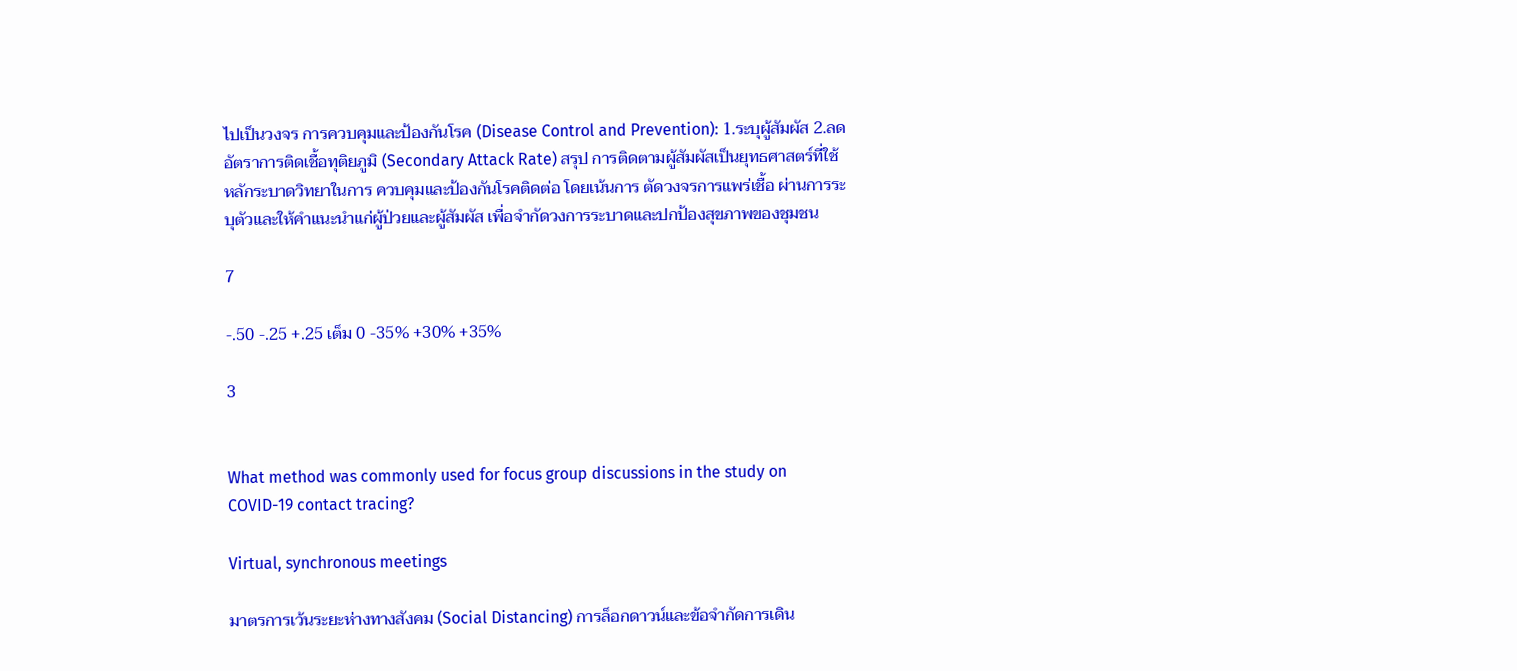ไปเป็นวงจร การควบคุมและป้องกันโรค (Disease Control and Prevention): 1.ระบุผู้สัมผัส 2.ลดอัตราการติดเชื้อทุติยภูมิ (Secondary Attack Rate) สรุป การติดตามผู้สัมผัสเป็นยุทธศาสตร์ที่ใช้หลักระบาดวิทยาในการ ควบคุมและป้องกันโรคติดต่อ โดยเน้นการ ตัดวงจรการแพร่เชื้อ ผ่านการระบุตัวและให้คำแนะนำแก่ผู้ป่วยและผู้สัมผัส เพื่อจำกัดวงการระบาดและปกป้องสุขภาพของชุมชน

7

-.50 -.25 +.25 เต็ม 0 -35% +30% +35%

3


What method was commonly used for focus group discussions in the study on COVID-19 contact tracing?

Virtual, synchronous meetings

มาตรการเว้นระยะห่างทางสังคม (Social Distancing) การล็อกดาวน์และข้อจำกัดการเดิน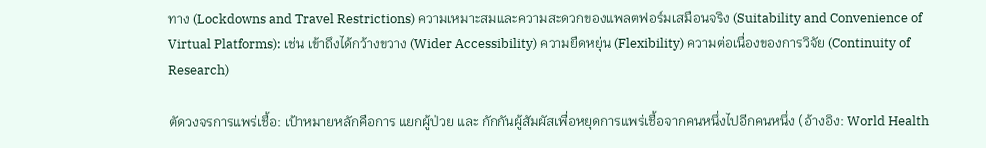ทาง (Lockdowns and Travel Restrictions) ความเหมาะสมและความสะดวกของแพลตฟอร์มเสมือนจริง (Suitability and Convenience of Virtual Platforms): เช่น เข้าถึงได้กว้างขวาง (Wider Accessibility) ความยืดหยุ่น (Flexibility) ความต่อเนื่องของการวิจัย (Continuity of Research)

ตัดวงจรการแพร่เชื้อ: เป้าหมายหลักคือการ แยกผู้ป่วย และ กักกันผู้สัมผัสเพื่อหยุดการแพร่เชื้อจากคนหนึ่งไปอีกคนหนึ่ง (อ้างอิง: World Health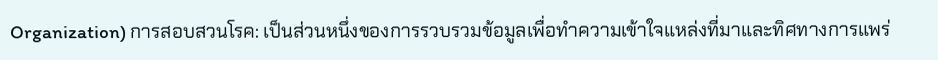Organization) การสอบสวนโรค: เป็นส่วนหนึ่งของการรวบรวมข้อมูลเพื่อทำความเข้าใจแหล่งที่มาและทิศทางการแพร่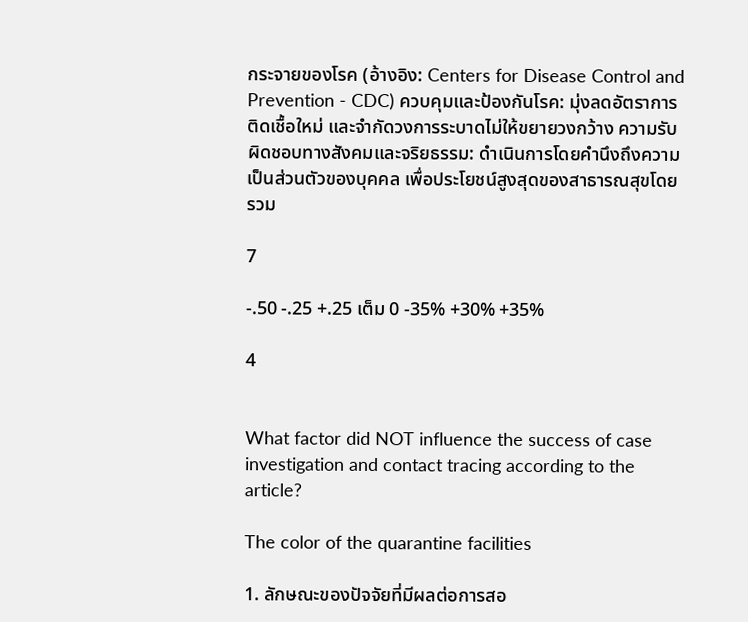กระจายของโรค (อ้างอิง: Centers for Disease Control and Prevention - CDC) ควบคุมและป้องกันโรค: มุ่งลดอัตราการติดเชื้อใหม่ และจำกัดวงการระบาดไม่ให้ขยายวงกว้าง ความรับผิดชอบทางสังคมและจริยธรรม: ดำเนินการโดยคำนึงถึงความเป็นส่วนตัวของบุคคล เพื่อประโยชน์สูงสุดของสาธารณสุขโดยรวม

7

-.50 -.25 +.25 เต็ม 0 -35% +30% +35%

4


What factor did NOT influence the success of case investigation and contact tracing according to the article?

The color of the quarantine facilities

1. ลักษณะของปัจจัยที่มีผลต่อการสอ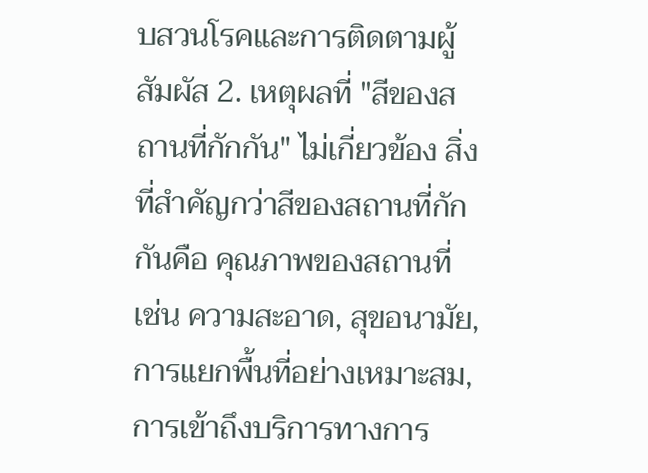บสวนโรคและการติดตามผู้สัมผัส 2. เหตุผลที่ "สีของสถานที่กักกัน" ไม่เกี่ยวข้อง สิ่งที่สำคัญกว่าสีของสถานที่กักกันคือ คุณภาพของสถานที่ เช่น ความสะอาด, สุขอนามัย, การแยกพื้นที่อย่างเหมาะสม, การเข้าถึงบริการทางการ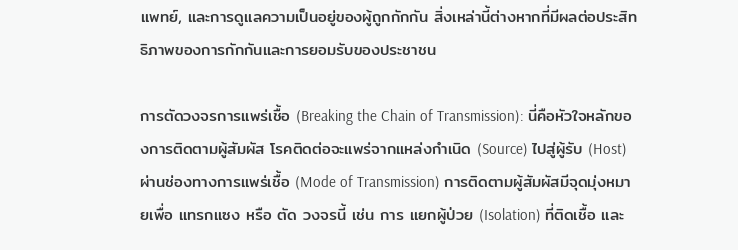แพทย์, และการดูแลความเป็นอยู่ของผู้ถูกกักกัน สิ่งเหล่านี้ต่างหากที่มีผลต่อประสิทธิภาพของการกักกันและการยอมรับของประชาชน

การตัดวงจรการแพร่เชื้อ (Breaking the Chain of Transmission): นี่คือหัวใจหลักของการติดตามผู้สัมผัส โรคติดต่อจะแพร่จากแหล่งกำเนิด (Source) ไปสู่ผู้รับ (Host) ผ่านช่องทางการแพร่เชื้อ (Mode of Transmission) การติดตามผู้สัมผัสมีจุดมุ่งหมายเพื่อ แทรกแซง หรือ ตัด วงจรนี้ เช่น การ แยกผู้ป่วย (Isolation) ที่ติดเชื้อ และ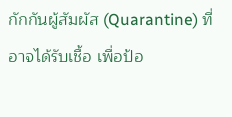กักกันผู้สัมผัส (Quarantine) ที่อาจได้รับเชื้อ เพื่อป้อ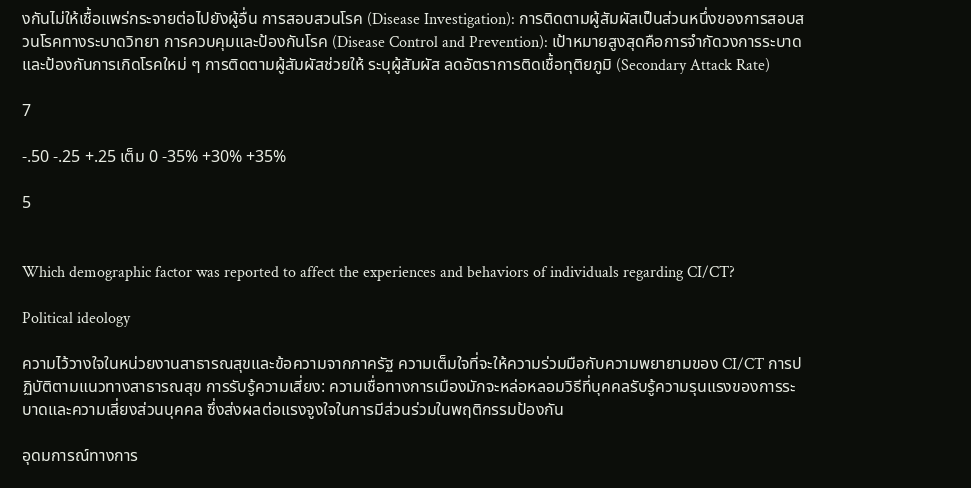งกันไม่ให้เชื้อแพร่กระจายต่อไปยังผู้อื่น การสอบสวนโรค (Disease Investigation): การติดตามผู้สัมผัสเป็นส่วนหนึ่งของการสอบสวนโรคทางระบาดวิทยา การควบคุมและป้องกันโรค (Disease Control and Prevention): เป้าหมายสูงสุดคือการจำกัดวงการระบาดและป้องกันการเกิดโรคใหม่ ๆ การติดตามผู้สัมผัสช่วยให้ ระบุผู้สัมผัส ลดอัตราการติดเชื้อทุติยภูมิ (Secondary Attack Rate)

7

-.50 -.25 +.25 เต็ม 0 -35% +30% +35%

5


Which demographic factor was reported to affect the experiences and behaviors of individuals regarding CI/CT?

Political ideology

ความไว้วางใจในหน่วยงานสาธารณสุขและข้อความจากภาครัฐ ความเต็มใจที่จะให้ความร่วมมือกับความพยายามของ CI/CT การปฏิบัติตามแนวทางสาธารณสุข การรับรู้ความเสี่ยง: ความเชื่อทางการเมืองมักจะหล่อหลอมวิธีที่บุคคลรับรู้ความรุนแรงของการระบาดและความเสี่ยงส่วนบุคคล ซึ่งส่งผลต่อแรงจูงใจในการมีส่วนร่วมในพฤติกรรมป้องกัน

อุดมการณ์ทางการ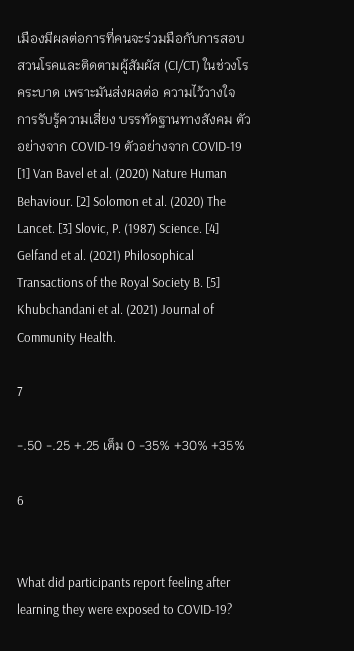เมืองมีผลต่อการที่คนจะร่วมมือกับการสอบสวนโรคและติดตามผู้สัมผัส (CI/CT) ในช่วงโรคระบาด เพราะมันส่งผลต่อ ความไว้วางใจ การรับรู้ความเสี่ยง บรรทัดฐานทางสังคม ตัวอย่างจาก COVID-19 ตัวอย่างจาก COVID-19 [1] Van Bavel et al. (2020) Nature Human Behaviour. [2] Solomon et al. (2020) The Lancet. [3] Slovic, P. (1987) Science. [4] Gelfand et al. (2021) Philosophical Transactions of the Royal Society B. [5] Khubchandani et al. (2021) Journal of Community Health.

7

-.50 -.25 +.25 เต็ม 0 -35% +30% +35%

6


What did participants report feeling after learning they were exposed to COVID-19?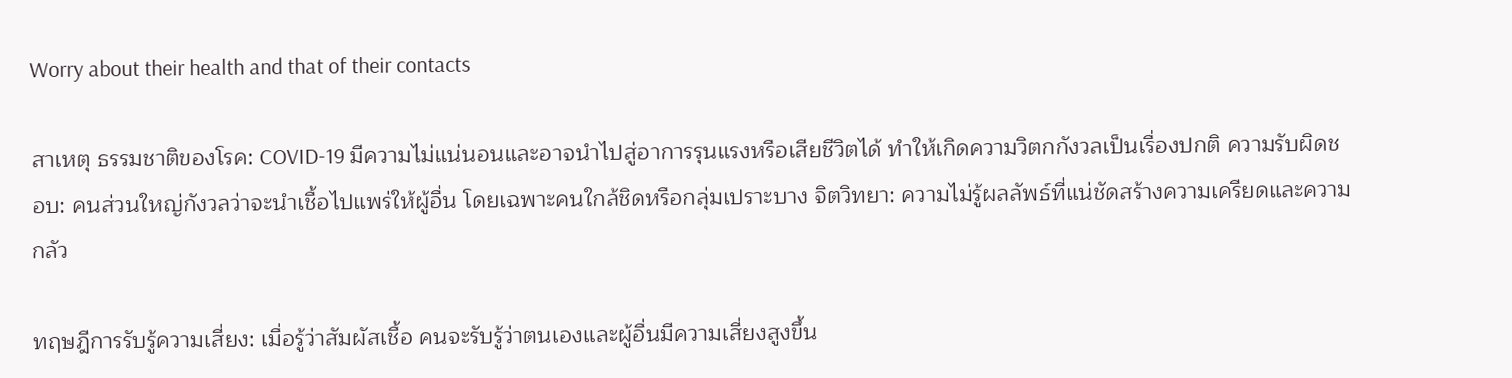Worry about their health and that of their contacts

สาเหตุ ธรรมชาติของโรค: COVID-19 มีความไม่แน่นอนและอาจนำไปสู่อาการรุนแรงหรือเสียชีวิตได้ ทำให้เกิดความวิตกกังวลเป็นเรื่องปกติ ความรับผิดชอบ: คนส่วนใหญ่กังวลว่าจะนำเชื้อไปแพร่ให้ผู้อื่น โดยเฉพาะคนใกล้ชิดหรือกลุ่มเปราะบาง จิตวิทยา: ความไม่รู้ผลลัพธ์ที่แน่ชัดสร้างความเครียดและความกลัว

ทฤษฎีการรับรู้ความเสี่ยง: เมื่อรู้ว่าสัมผัสเชื้อ คนจะรับรู้ว่าตนเองและผู้อื่นมีความเสี่ยงสูงขึ้น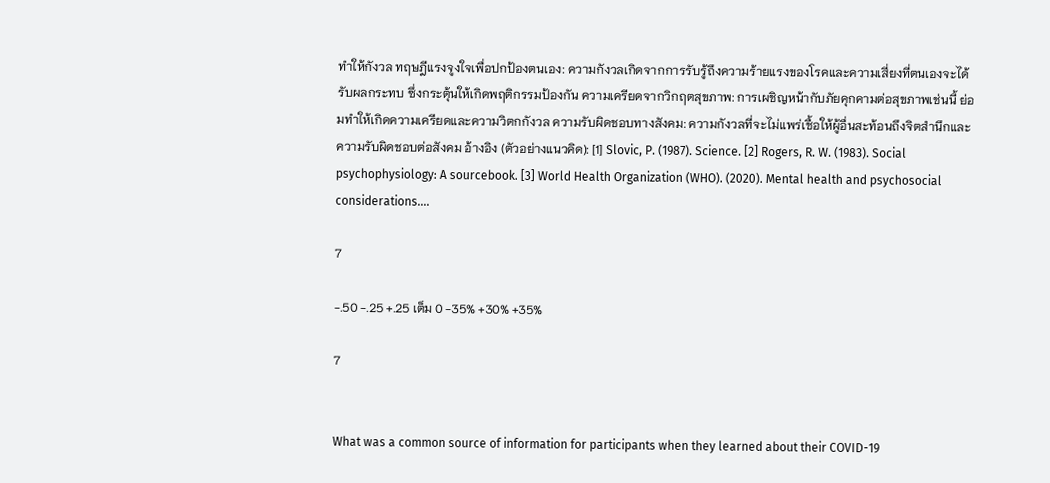ทำให้กังวล ทฤษฎีแรงจูงใจเพื่อปกป้องตนเอง: ความกังวลเกิดจากการรับรู้ถึงความร้ายแรงของโรคและความเสี่ยงที่ตนเองจะได้รับผลกระทบ ซึ่งกระตุ้นให้เกิดพฤติกรรมป้องกัน ความเครียดจากวิกฤตสุขภาพ: การเผชิญหน้ากับภัยคุกคามต่อสุขภาพเช่นนี้ ย่อมทำให้เกิดความเครียดและความวิตกกังวล ความรับผิดชอบทางสังคม: ความกังวลที่จะไม่แพร่เชื้อให้ผู้อื่นสะท้อนถึงจิตสำนึกและความรับผิดชอบต่อสังคม อ้างอิง (ตัวอย่างแนวคิด): [1] Slovic, P. (1987). Science. [2] Rogers, R. W. (1983). Social psychophysiology: A sourcebook. [3] World Health Organization (WHO). (2020). Mental health and psychosocial considerations....

7

-.50 -.25 +.25 เต็ม 0 -35% +30% +35%

7


What was a common source of information for participants when they learned about their COVID-19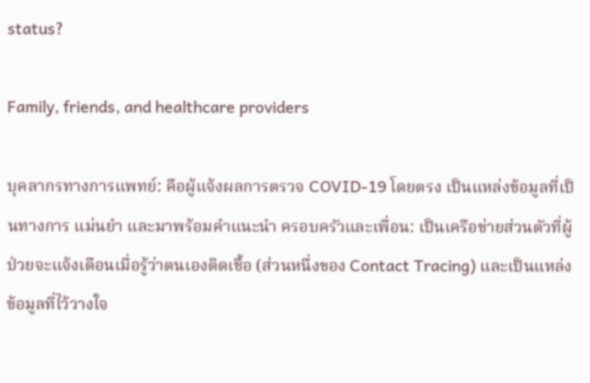status?

Family, friends, and healthcare providers

บุคลากรทางการแพทย์: คือผู้แจ้งผลการตรวจ COVID-19 โดยตรง เป็นแหล่งข้อมูลที่เป็นทางการ แม่นยำ และมาพร้อมคำแนะนำ ครอบครัวและเพื่อน: เป็นเครือข่ายส่วนตัวที่ผู้ป่วยจะแจ้งเตือนเมื่อรู้ว่าตนเองติดเชื้อ (ส่วนหนึ่งของ Contact Tracing) และเป็นแหล่งข้อมูลที่ไว้วางใจ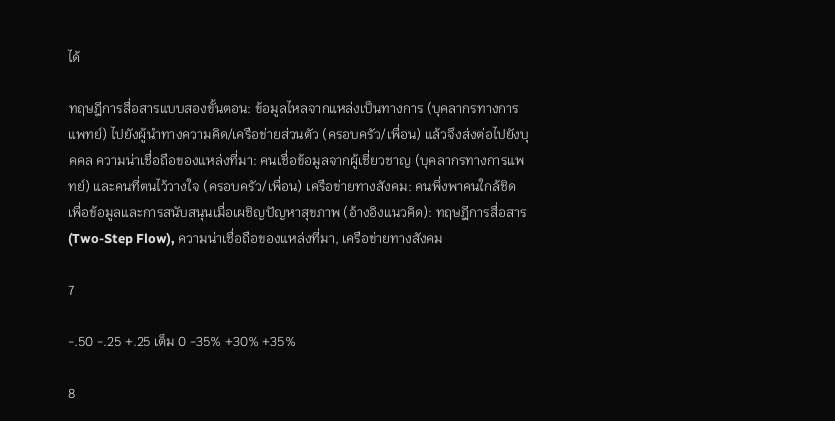ได้

ทฤษฎีการสื่อสารแบบสองขั้นตอน: ข้อมูลไหลจากแหล่งเป็นทางการ (บุคลากรทางการแพทย์) ไปยังผู้นำทางความคิด/เครือข่ายส่วนตัว (ครอบครัว/เพื่อน) แล้วจึงส่งต่อไปยังบุคคล ความน่าเชื่อถือของแหล่งที่มา: คนเชื่อข้อมูลจากผู้เชี่ยวชาญ (บุคลากรทางการแพทย์) และคนที่ตนไว้วางใจ (ครอบครัว/เพื่อน) เครือข่ายทางสังคม: คนพึ่งพาคนใกล้ชิดเพื่อข้อมูลและการสนับสนุนเมื่อเผชิญปัญหาสุขภาพ (อ้างอิงแนวคิด): ทฤษฎีการสื่อสาร (Two-Step Flow), ความน่าเชื่อถือของแหล่งที่มา, เครือข่ายทางสังคม

7

-.50 -.25 +.25 เต็ม 0 -35% +30% +35%

8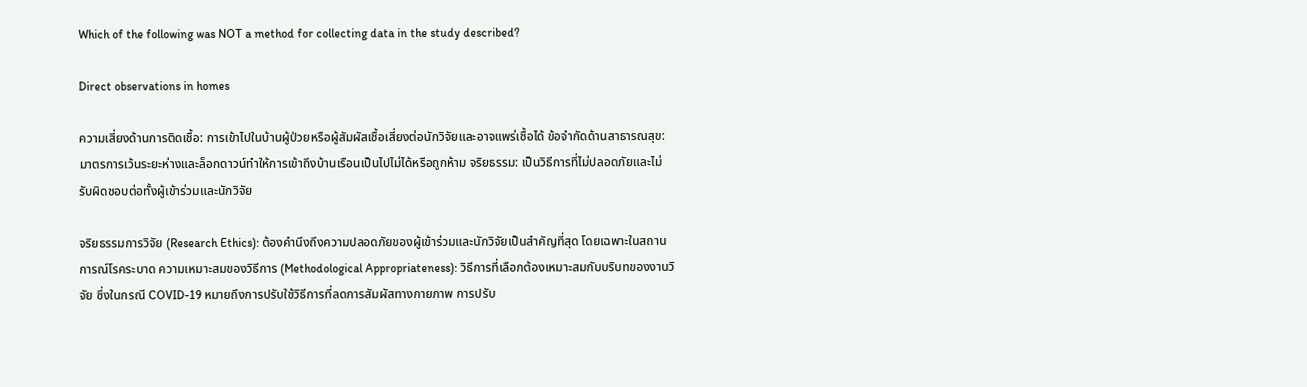Which of the following was NOT a method for collecting data in the study described?

Direct observations in homes

ความเสี่ยงด้านการติดเชื้อ: การเข้าไปในบ้านผู้ป่วยหรือผู้สัมผัสเชื้อเสี่ยงต่อนักวิจัยและอาจแพร่เชื้อได้ ข้อจำกัดด้านสาธารณสุข: มาตรการเว้นระยะห่างและล็อกดาวน์ทำให้การเข้าถึงบ้านเรือนเป็นไปไม่ได้หรือถูกห้าม จริยธรรม: เป็นวิธีการที่ไม่ปลอดภัยและไม่รับผิดชอบต่อทั้งผู้เข้าร่วมและนักวิจัย

จริยธรรมการวิจัย (Research Ethics): ต้องคำนึงถึงความปลอดภัยของผู้เข้าร่วมและนักวิจัยเป็นสำคัญที่สุด โดยเฉพาะในสถานการณ์โรคระบาด ความเหมาะสมของวิธีการ (Methodological Appropriateness): วิธีการที่เลือกต้องเหมาะสมกับบริบทของงานวิจัย ซึ่งในกรณี COVID-19 หมายถึงการปรับใช้วิธีการที่ลดการสัมผัสทางกายภาพ การปรับ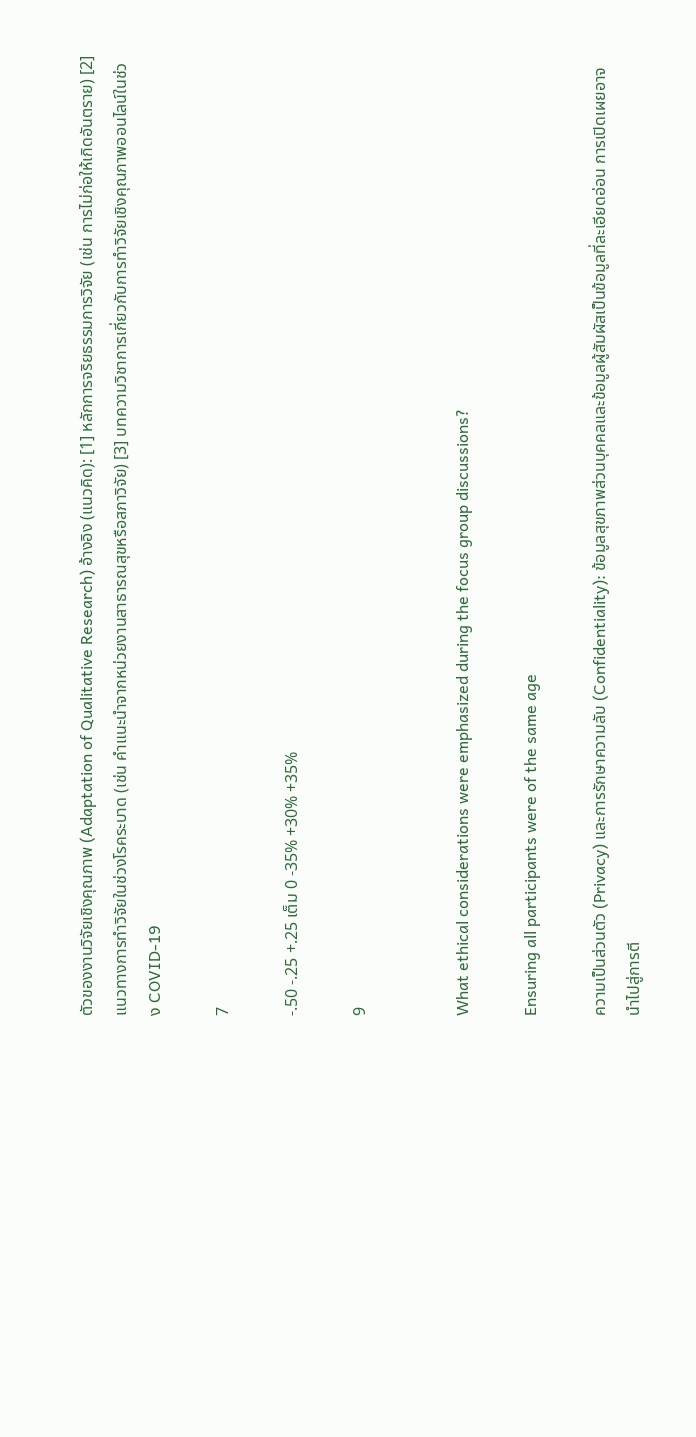ตัวของงานวิจัยเชิงคุณภาพ (Adaptation of Qualitative Research) อ้างอิง (แนวคิด): [1] หลักการจริยธรรมการวิจัย (เช่น การไม่ก่อให้เกิดอันตราย) [2] แนวทางการทำวิจัยในช่วงโรคระบาด (เช่น คำแนะนำจากหน่วยงานสาธารณสุขหรือสภาวิจัย) [3] บทความวิชาการเกี่ยวกับการทำวิจัยเชิงคุณภาพออนไลน์ในช่วง COVID-19

7

-.50 -.25 +.25 เต็ม 0 -35% +30% +35%

9


What ethical considerations were emphasized during the focus group discussions?

Ensuring all participants were of the same age

ความเป็นส่วนตัว (Privacy) และการรักษาความลับ (Confidentiality): ข้อมูลสุขภาพส่วนบุคคลและข้อมูลผู้สัมผัสเป็นข้อมูลที่ละเอียดอ่อน การเปิดเผยอาจนำไปสู่การตี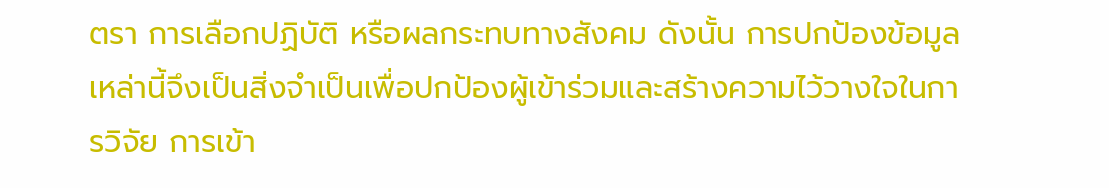ตรา การเลือกปฏิบัติ หรือผลกระทบทางสังคม ดังนั้น การปกป้องข้อมูลเหล่านี้จึงเป็นสิ่งจำเป็นเพื่อปกป้องผู้เข้าร่วมและสร้างความไว้วางใจในการวิจัย การเข้า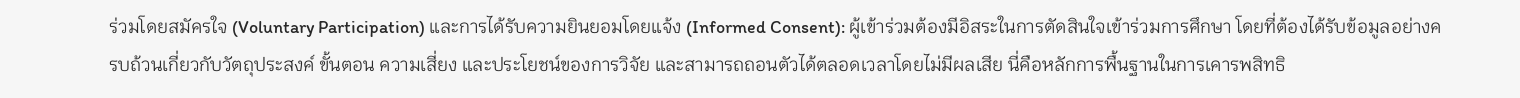ร่วมโดยสมัครใจ (Voluntary Participation) และการได้รับความยินยอมโดยแจ้ง (Informed Consent): ผู้เข้าร่วมต้องมีอิสระในการตัดสินใจเข้าร่วมการศึกษา โดยที่ต้องได้รับข้อมูลอย่างครบถ้วนเกี่ยวกับวัตถุประสงค์ ขั้นตอน ความเสี่ยง และประโยชน์ของการวิจัย และสามารถถอนตัวได้ตลอดเวลาโดยไม่มีผลเสีย นี่คือหลักการพื้นฐานในการเคารพสิทธิ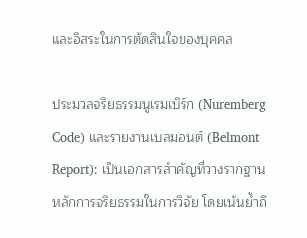และอิสระในการตัดสินใจของบุคคล

ประมวลจริยธรรมนูเรมเบิร์ก (Nuremberg Code) และรายงานเบลมอนต์ (Belmont Report): เป็นเอกสารสำคัญที่วางรากฐานหลักการจริยธรรมในการวิจัย โดยเน้นย้ำถึ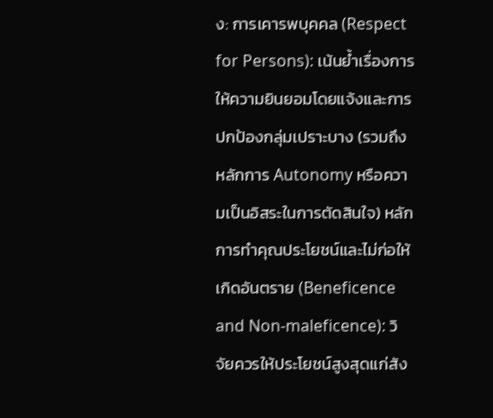ง: การเคารพบุคคล (Respect for Persons): เน้นย้ำเรื่องการให้ความยินยอมโดยแจ้งและการปกป้องกลุ่มเปราะบาง (รวมถึงหลักการ Autonomy หรือความเป็นอิสระในการตัดสินใจ) หลักการทำคุณประโยชน์และไม่ก่อให้เกิดอันตราย (Beneficence and Non-maleficence): วิจัยควรให้ประโยชน์สูงสุดแก่สัง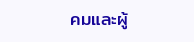คมและผู้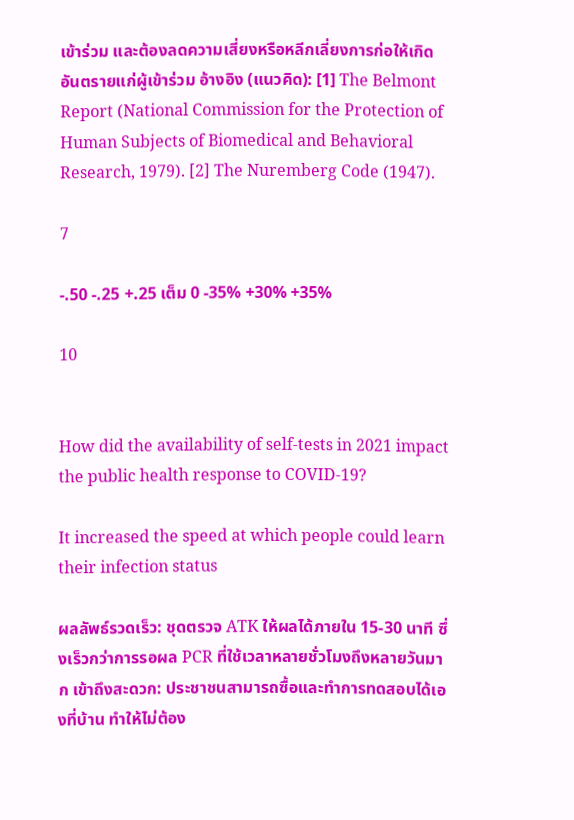เข้าร่วม และต้องลดความเสี่ยงหรือหลีกเลี่ยงการก่อให้เกิดอันตรายแก่ผู้เข้าร่วม อ้างอิง (แนวคิด): [1] The Belmont Report (National Commission for the Protection of Human Subjects of Biomedical and Behavioral Research, 1979). [2] The Nuremberg Code (1947).

7

-.50 -.25 +.25 เต็ม 0 -35% +30% +35%

10


How did the availability of self-tests in 2021 impact the public health response to COVID-19?

It increased the speed at which people could learn their infection status

ผลลัพธ์รวดเร็ว: ชุดตรวจ ATK ให้ผลได้ภายใน 15-30 นาที ซึ่งเร็วกว่าการรอผล PCR ที่ใช้เวลาหลายชั่วโมงถึงหลายวันมาก เข้าถึงสะดวก: ประชาชนสามารถซื้อและทำการทดสอบได้เองที่บ้าน ทำให้ไม่ต้อง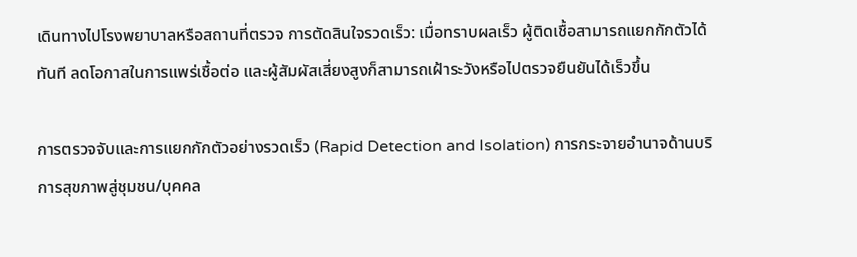เดินทางไปโรงพยาบาลหรือสถานที่ตรวจ การตัดสินใจรวดเร็ว: เมื่อทราบผลเร็ว ผู้ติดเชื้อสามารถแยกกักตัวได้ทันที ลดโอกาสในการแพร่เชื้อต่อ และผู้สัมผัสเสี่ยงสูงก็สามารถเฝ้าระวังหรือไปตรวจยืนยันได้เร็วขึ้น

การตรวจจับและการแยกกักตัวอย่างรวดเร็ว (Rapid Detection and Isolation) การกระจายอำนาจด้านบริการสุขภาพสู่ชุมชน/บุคคล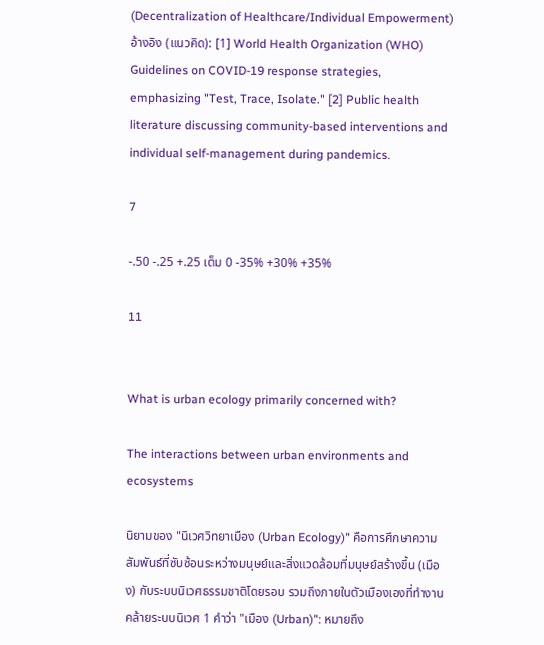(Decentralization of Healthcare/Individual Empowerment)อ้างอิง (แนวคิด): [1] World Health Organization (WHO) Guidelines on COVID-19 response strategies, emphasizing "Test, Trace, Isolate." [2] Public health literature discussing community-based interventions and individual self-management during pandemics.

7

-.50 -.25 +.25 เต็ม 0 -35% +30% +35%

11


What is urban ecology primarily concerned with?

The interactions between urban environments and ecosystems

นิยามของ "นิเวศวิทยาเมือง (Urban Ecology)" คือการศึกษาความสัมพันธ์ที่ซับซ้อนระหว่างมนุษย์และสิ่งแวดล้อมที่มนุษย์สร้างขึ้น (เมือง) กับระบบนิเวศธรรมชาติโดยรอบ รวมถึงภายในตัวเมืองเองที่ทำงานคล้ายระบบนิเวศ 1 คำว่า "เมือง (Urban)": หมายถึง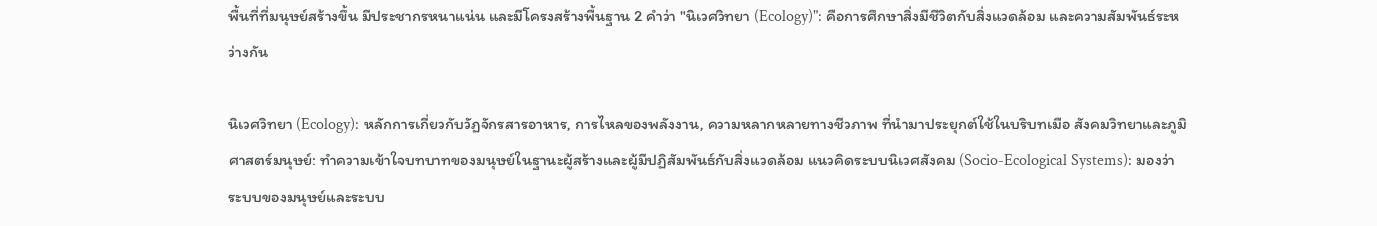พื้นที่ที่มนุษย์สร้างขึ้น มีประชากรหนาแน่น และมีโครงสร้างพื้นฐาน 2 คำว่า "นิเวศวิทยา (Ecology)": คือการศึกษาสิ่งมีชีวิตกับสิ่งแวดล้อม และความสัมพันธ์ระหว่างกัน

นิเวศวิทยา (Ecology): หลักการเกี่ยวกับวัฏจักรสารอาหาร, การไหลของพลังงาน, ความหลากหลายทางชีวภาพ ที่นำมาประยุกต์ใช้ในบริบทเมือ สังคมวิทยาและภูมิศาสตร์มนุษย์: ทำความเข้าใจบทบาทของมนุษย์ในฐานะผู้สร้างและผู้มีปฏิสัมพันธ์กับสิ่งแวดล้อม แนวคิดระบบนิเวศสังคม (Socio-Ecological Systems): มองว่าระบบของมนุษย์และระบบ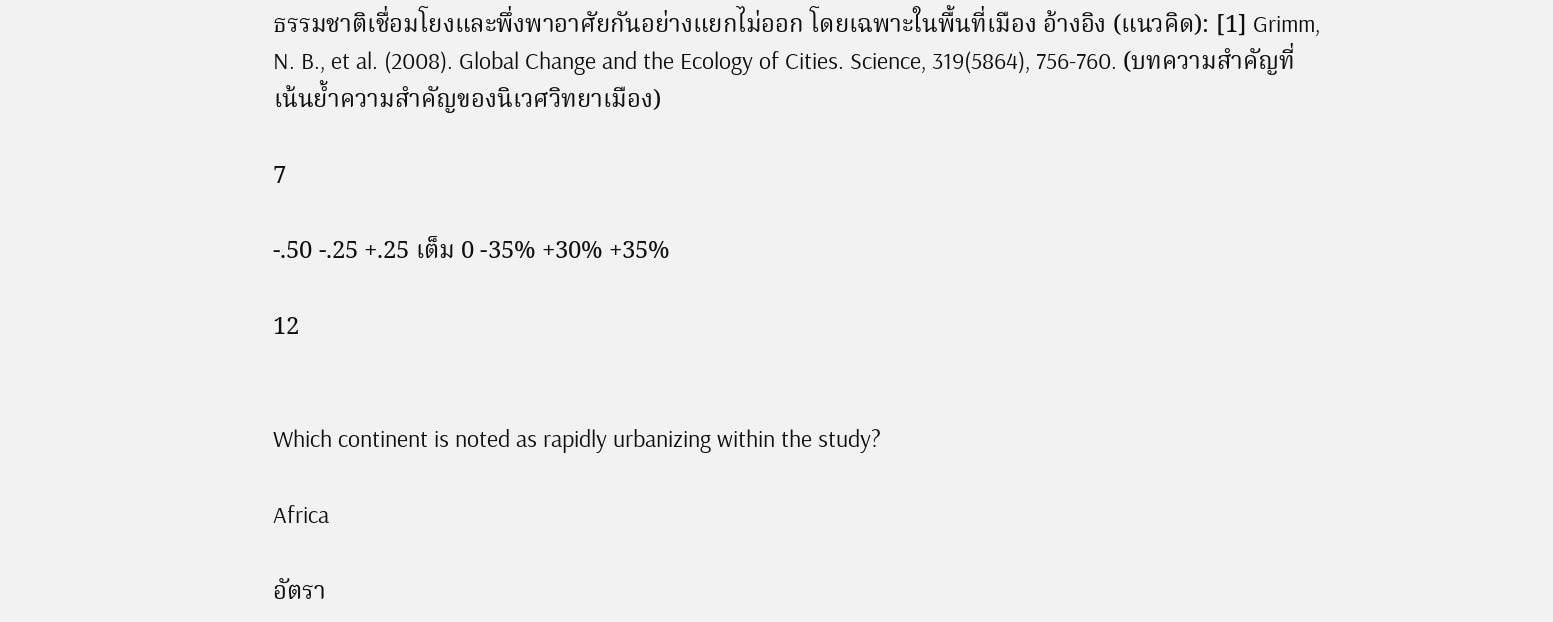ธรรมชาติเชื่อมโยงและพึ่งพาอาศัยกันอย่างแยกไม่ออก โดยเฉพาะในพื้นที่เมือง อ้างอิง (แนวคิด): [1] Grimm, N. B., et al. (2008). Global Change and the Ecology of Cities. Science, 319(5864), 756-760. (บทความสำคัญที่เน้นย้ำความสำคัญของนิเวศวิทยาเมือง)

7

-.50 -.25 +.25 เต็ม 0 -35% +30% +35%

12


Which continent is noted as rapidly urbanizing within the study?

Africa

อัตรา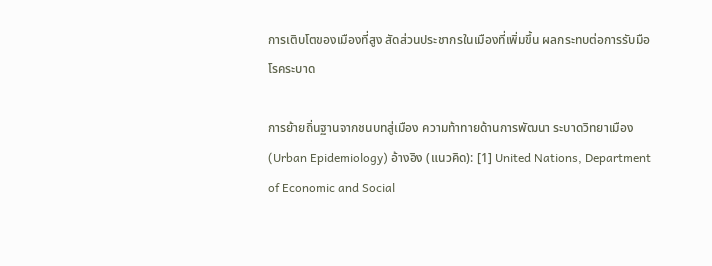การเติบโตของเมืองที่สูง สัดส่วนประชากรในเมืองที่เพิ่มขึ้น ผลกระทบต่อการรับมือโรคระบาด

การย้ายถิ่นฐานจากชนบทสู่เมือง ความท้าทายด้านการพัฒนา ระบาดวิทยาเมือง (Urban Epidemiology) อ้างอิง (แนวคิด): [1] United Nations, Department of Economic and Social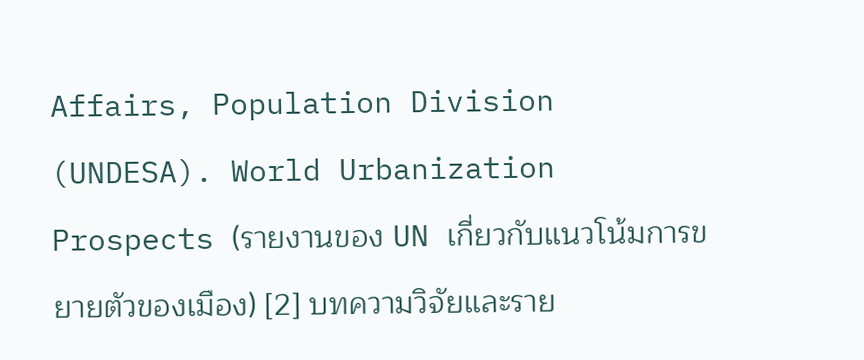Affairs, Population Division (UNDESA). World Urbanization Prospects (รายงานของ UN เกี่ยวกับแนวโน้มการขยายตัวของเมือง) [2] บทความวิจัยและราย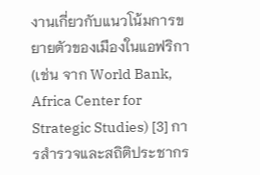งานเกี่ยวกับแนวโน้มการขยายตัวของเมืองในแอฟริกา (เช่น จาก World Bank, Africa Center for Strategic Studies) [3] การสำรวจและสถิติประชากร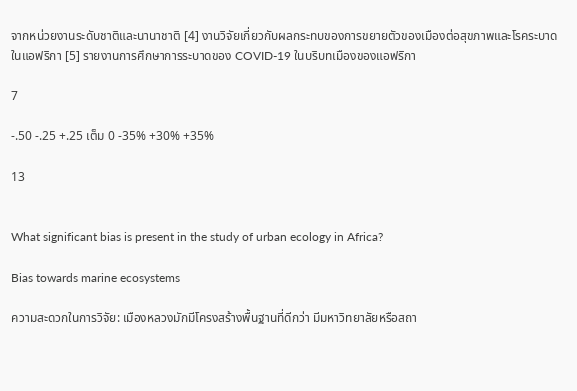จากหน่วยงานระดับชาติและนานาชาติ [4] งานวิจัยเกี่ยวกับผลกระทบของการขยายตัวของเมืองต่อสุขภาพและโรคระบาดในแอฟริกา [5] รายงานการศึกษาการระบาดของ COVID-19 ในบริบทเมืองของแอฟริกา

7

-.50 -.25 +.25 เต็ม 0 -35% +30% +35%

13


What significant bias is present in the study of urban ecology in Africa?

Bias towards marine ecosystems

ความสะดวกในการวิจัย: เมืองหลวงมักมีโครงสร้างพื้นฐานที่ดีกว่า มีมหาวิทยาลัยหรือสถา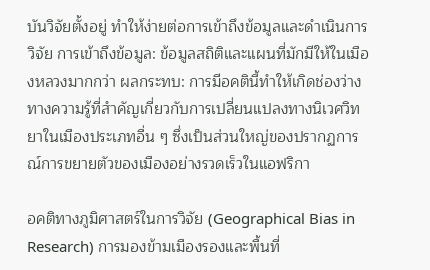บันวิจัยตั้งอยู่ ทำให้ง่ายต่อการเข้าถึงข้อมูลและดำเนินการวิจัย การเข้าถึงข้อมูล: ข้อมูลสถิติและแผนที่มักมีให้ในเมืองหลวงมากกว่า ผลกระทบ: การมีอคตินี้ทำให้เกิดช่องว่างทางความรู้ที่สำคัญเกี่ยวกับการเปลี่ยนแปลงทางนิเวศวิทยาในเมืองประเภทอื่น ๆ ซึ่งเป็นส่วนใหญ่ของปรากฏการณ์การขยายตัวของเมืองอย่างรวดเร็วในแอฟริกา

อคติทางภูมิศาสตร์ในการวิจัย (Geographical Bias in Research) การมองข้ามเมืองรองและพื้นที่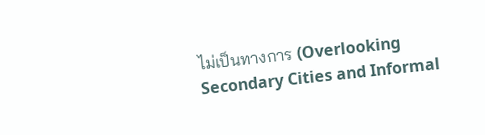ไม่เป็นทางการ (Overlooking Secondary Cities and Informal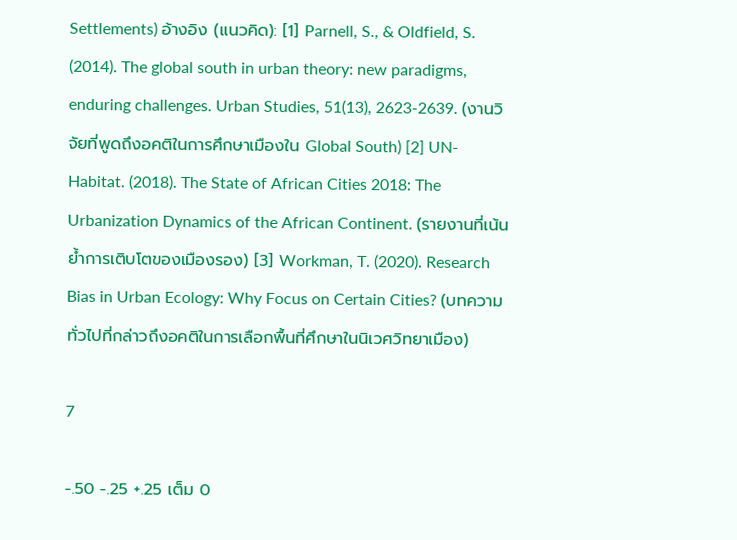Settlements) อ้างอิง (แนวคิด): [1] Parnell, S., & Oldfield, S. (2014). The global south in urban theory: new paradigms, enduring challenges. Urban Studies, 51(13), 2623-2639. (งานวิจัยที่พูดถึงอคติในการศึกษาเมืองใน Global South) [2] UN-Habitat. (2018). The State of African Cities 2018: The Urbanization Dynamics of the African Continent. (รายงานที่เน้นย้ำการเติบโตของเมืองรอง) [3] Workman, T. (2020). Research Bias in Urban Ecology: Why Focus on Certain Cities? (บทความทั่วไปที่กล่าวถึงอคติในการเลือกพื้นที่ศึกษาในนิเวศวิทยาเมือง)

7

-.50 -.25 +.25 เต็ม 0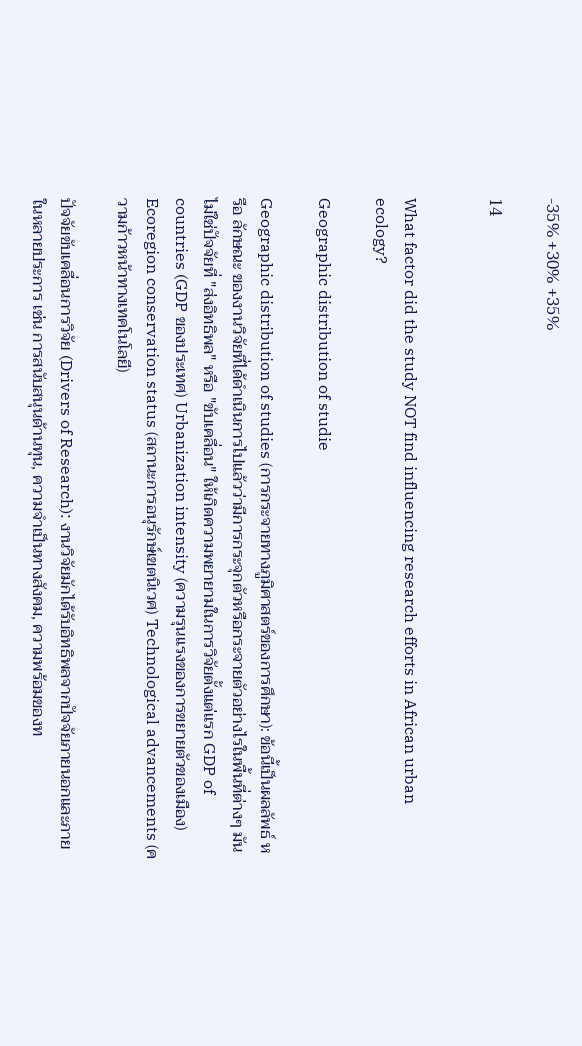-35% +30% +35%

14


What factor did the study NOT find influencing research efforts in African urban ecology?

Geographic distribution of studie

Geographic distribution of studies (การกระจายทางภูมิศาสตร์ของการศึกษา): ข้อนี้เป็นผลลัพธ์ หรือ ลักษณะ ของงานวิจัยที่ได้ดำเนินการไปแล้วว่ามีการกระจุกตัวหรือกระจายตัวอย่างไรในพื้นที่ต่างๆ มันไม่ใช่ปัจจัยที่ "ส่งอิทธิพล" หรือ "ขับเคลื่อน" ให้เกิดความพยายามในการวิจัยตั้งแต่แรก GDP of countries (GDP ของประเทศ) Urbanization intensity (ความรุนแรงของการขยายตัวของเมือง) Ecoregion conservation status (สถานะการอนุรักษ์เขตนิเวศ) Technological advancements (ความก้าวหน้าทางเทคโนโลยี)

ปัจจัยขับเคลื่อนการวิจัย (Drivers of Research): งานวิจัยมักได้รับอิทธิพลจากปัจจัยภายนอกและภายในหลายประการ เช่น การสนับสนุนด้านทุน, ความจำเป็นทางสังคม, ความพร้อมของท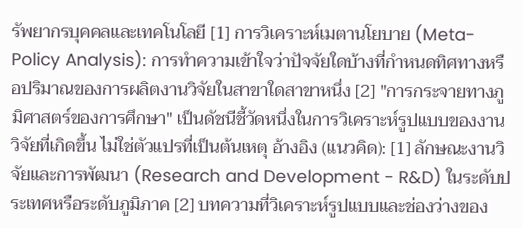รัพยากรบุคคลและเทคโนโลยี [1] การวิเคราะห์เมตานโยบาย (Meta-Policy Analysis): การทำความเข้าใจว่าปัจจัยใดบ้างที่กำหนดทิศทางหรือปริมาณของการผลิตงานวิจัยในสาขาใดสาขาหนึ่ง [2] "การกระจายทางภูมิศาสตร์ของการศึกษา" เป็นดัชนีชี้วัดหนึ่งในการวิเคราะห์รูปแบบของงานวิจัยที่เกิดขึ้น ไม่ใช่ตัวแปรที่เป็นต้นเหตุ อ้างอิง (แนวคิด): [1] ลักษณะงานวิจัยและการพัฒนา (Research and Development - R&D) ในระดับประเทศหรือระดับภูมิภาค [2] บทความที่วิเคราะห์รูปแบบและช่องว่างของ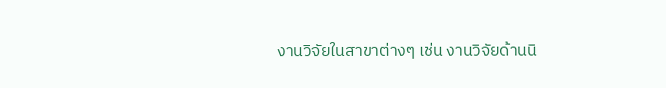งานวิจัยในสาขาต่างๆ เช่น งานวิจัยด้านนิ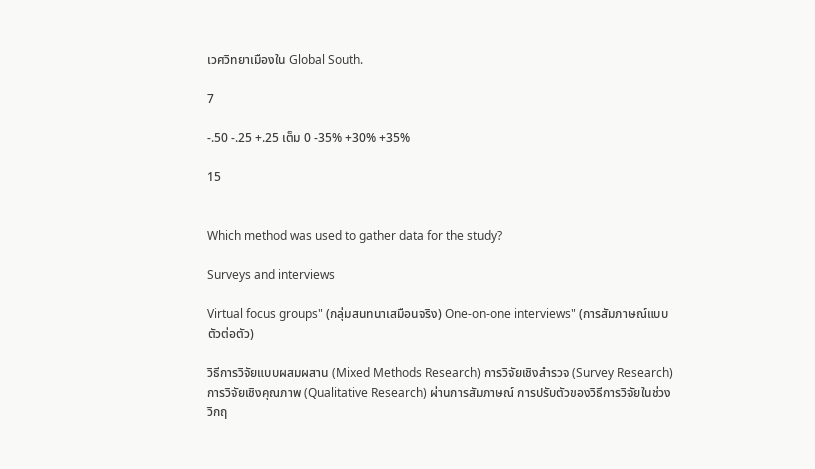เวศวิทยาเมืองใน Global South.

7

-.50 -.25 +.25 เต็ม 0 -35% +30% +35%

15


Which method was used to gather data for the study?

Surveys and interviews

Virtual focus groups" (กลุ่มสนทนาเสมือนจริง) One-on-one interviews" (การสัมภาษณ์แบบตัวต่อตัว)

วิธีการวิจัยแบบผสมผสาน (Mixed Methods Research) การวิจัยเชิงสำรวจ (Survey Research) การวิจัยเชิงคุณภาพ (Qualitative Research) ผ่านการสัมภาษณ์ การปรับตัวของวิธีการวิจัยในช่วงวิกฤ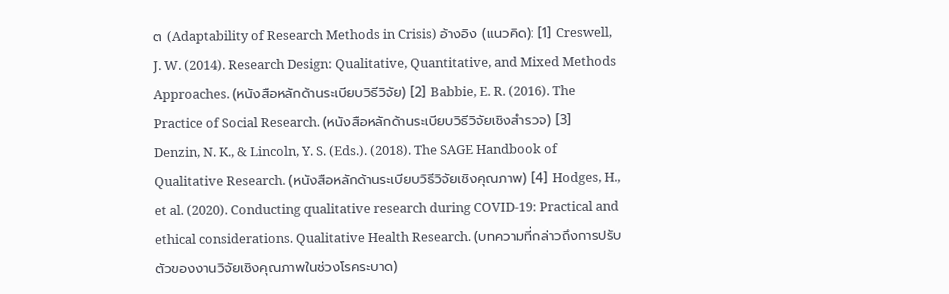ต (Adaptability of Research Methods in Crisis) อ้างอิง (แนวคิด): [1] Creswell, J. W. (2014). Research Design: Qualitative, Quantitative, and Mixed Methods Approaches. (หนังสือหลักด้านระเบียบวิธีวิจัย) [2] Babbie, E. R. (2016). The Practice of Social Research. (หนังสือหลักด้านระเบียบวิธีวิจัยเชิงสำรวจ) [3] Denzin, N. K., & Lincoln, Y. S. (Eds.). (2018). The SAGE Handbook of Qualitative Research. (หนังสือหลักด้านระเบียบวิธีวิจัยเชิงคุณภาพ) [4] Hodges, H., et al. (2020). Conducting qualitative research during COVID-19: Practical and ethical considerations. Qualitative Health Research. (บทความที่กล่าวถึงการปรับตัวของงานวิจัยเชิงคุณภาพในช่วงโรคระบาด)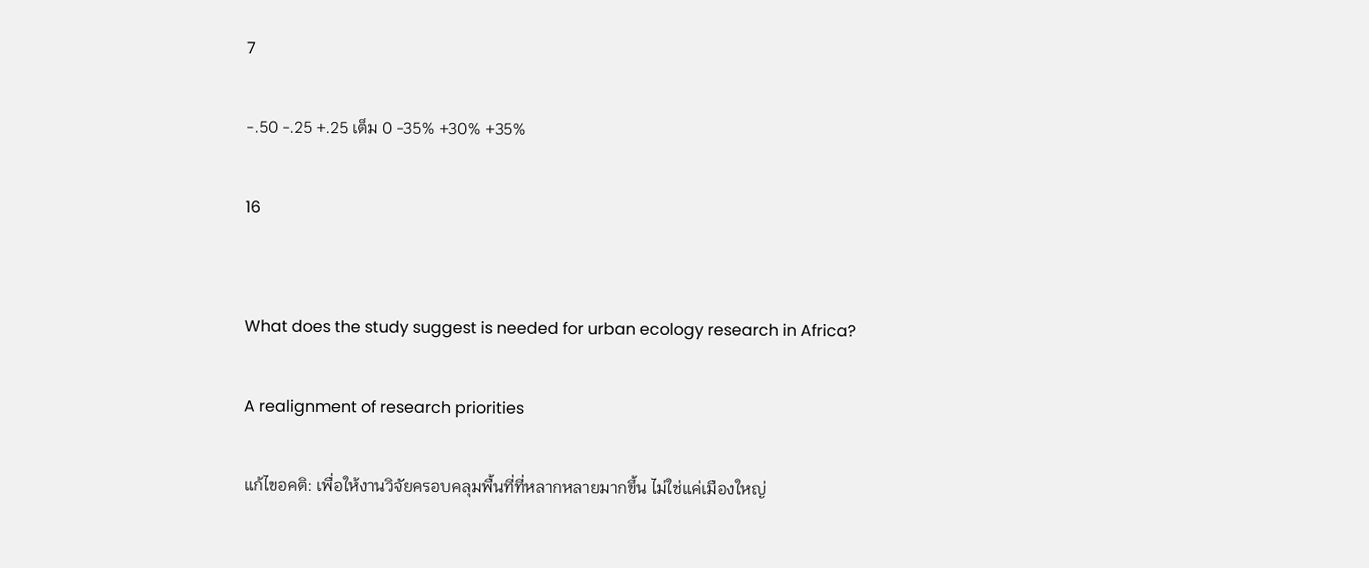7

-.50 -.25 +.25 เต็ม 0 -35% +30% +35%

16


What does the study suggest is needed for urban ecology research in Africa?

A realignment of research priorities

แก้ไขอคติ: เพื่อให้งานวิจัยครอบคลุมพื้นที่ที่หลากหลายมากขึ้น ไม่ใช่แค่เมืองใหญ่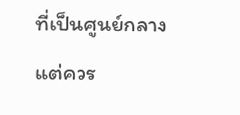ที่เป็นศูนย์กลาง แต่ควร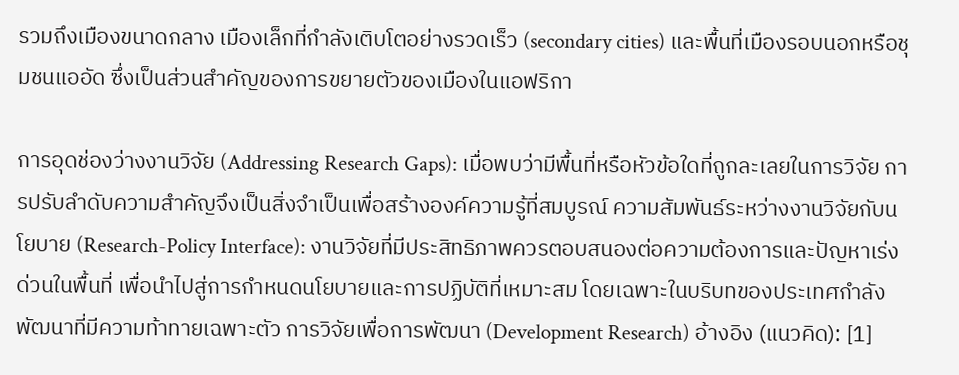รวมถึงเมืองขนาดกลาง เมืองเล็กที่กำลังเติบโตอย่างรวดเร็ว (secondary cities) และพื้นที่เมืองรอบนอกหรือชุมชนแออัด ซึ่งเป็นส่วนสำคัญของการขยายตัวของเมืองในแอฟริกา

การอุดช่องว่างงานวิจัย (Addressing Research Gaps): เมื่อพบว่ามีพื้นที่หรือหัวข้อใดที่ถูกละเลยในการวิจัย การปรับลำดับความสำคัญจึงเป็นสิ่งจำเป็นเพื่อสร้างองค์ความรู้ที่สมบูรณ์ ความสัมพันธ์ระหว่างงานวิจัยกับนโยบาย (Research-Policy Interface): งานวิจัยที่มีประสิทธิภาพควรตอบสนองต่อความต้องการและปัญหาเร่งด่วนในพื้นที่ เพื่อนำไปสู่การกำหนดนโยบายและการปฏิบัติที่เหมาะสม โดยเฉพาะในบริบทของประเทศกำลังพัฒนาที่มีความท้าทายเฉพาะตัว การวิจัยเพื่อการพัฒนา (Development Research) อ้างอิง (แนวคิด): [1]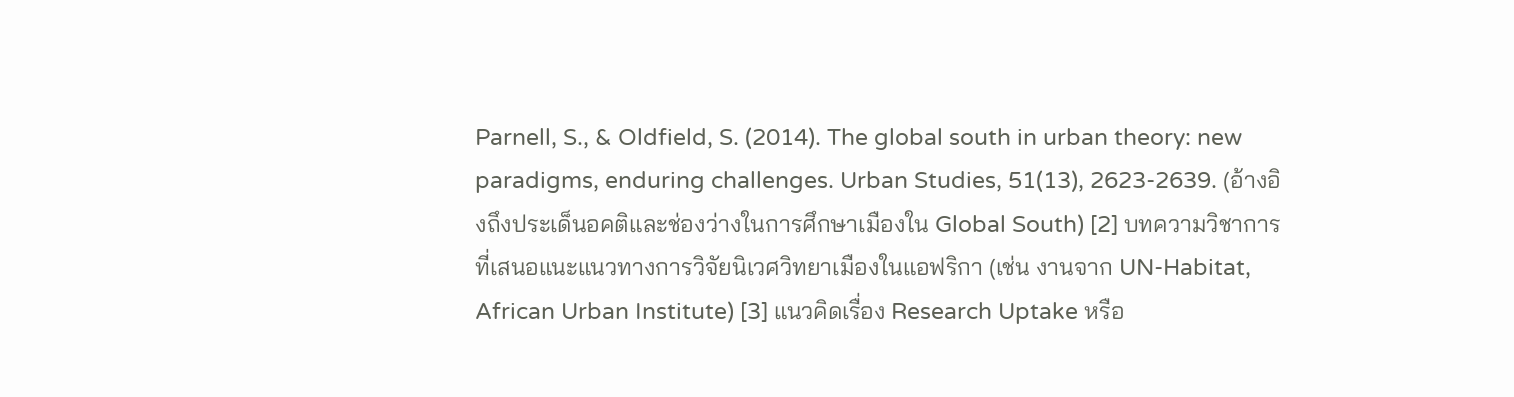Parnell, S., & Oldfield, S. (2014). The global south in urban theory: new paradigms, enduring challenges. Urban Studies, 51(13), 2623-2639. (อ้างอิงถึงประเด็นอคติและช่องว่างในการศึกษาเมืองใน Global South) [2] บทความวิชาการที่เสนอแนะแนวทางการวิจัยนิเวศวิทยาเมืองในแอฟริกา (เช่น งานจาก UN-Habitat, African Urban Institute) [3] แนวคิดเรื่อง Research Uptake หรือ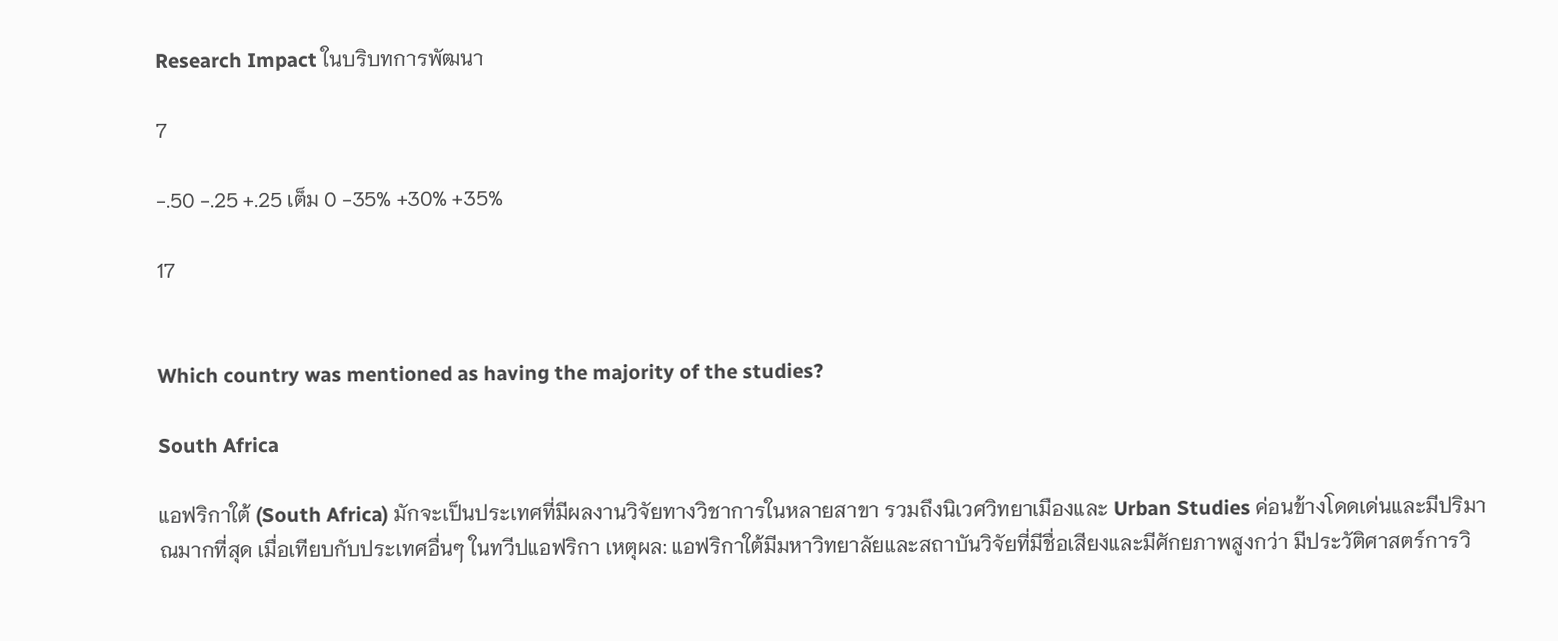Research Impact ในบริบทการพัฒนา

7

-.50 -.25 +.25 เต็ม 0 -35% +30% +35%

17


Which country was mentioned as having the majority of the studies?

South Africa

แอฟริกาใต้ (South Africa) มักจะเป็นประเทศที่มีผลงานวิจัยทางวิชาการในหลายสาขา รวมถึงนิเวศวิทยาเมืองและ Urban Studies ค่อนข้างโดดเด่นและมีปริมาณมากที่สุด เมื่อเทียบกับประเทศอื่นๆ ในทวีปแอฟริกา เหตุผล: แอฟริกาใต้มีมหาวิทยาลัยและสถาบันวิจัยที่มีชื่อเสียงและมีศักยภาพสูงกว่า มีประวัติศาสตร์การวิ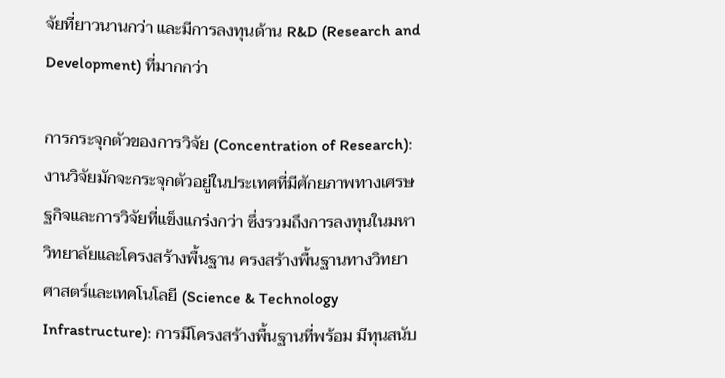จัยที่ยาวนานกว่า และมีการลงทุนด้าน R&D (Research and Development) ที่มากกว่า

การกระจุกตัวของการวิจัย (Concentration of Research): งานวิจัยมักจะกระจุกตัวอยู่ในประเทศที่มีศักยภาพทางเศรษฐกิจและการวิจัยที่แข็งแกร่งกว่า ซึ่งรวมถึงการลงทุนในมหาวิทยาลัยและโครงสร้างพื้นฐาน ครงสร้างพื้นฐานทางวิทยาศาสตร์และเทคโนโลยี (Science & Technology Infrastructure): การมีโครงสร้างพื้นฐานที่พร้อม มีทุนสนับ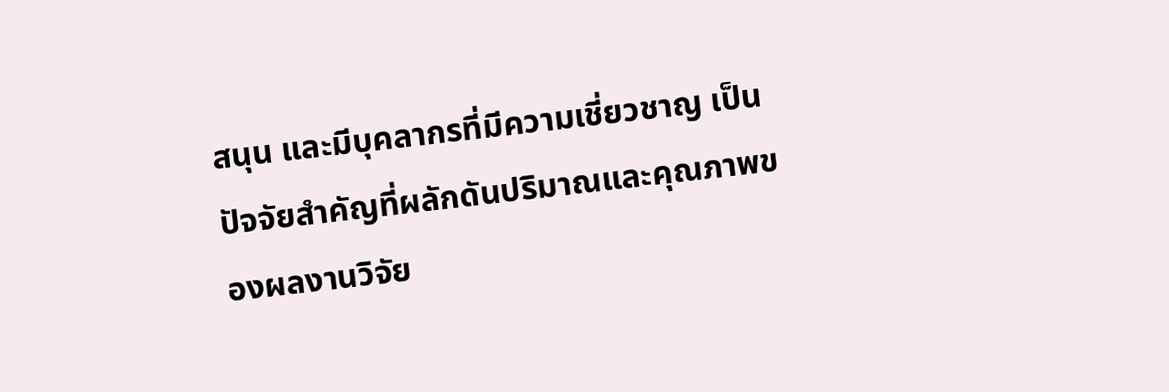สนุน และมีบุคลากรที่มีความเชี่ยวชาญ เป็นปัจจัยสำคัญที่ผลักดันปริมาณและคุณภาพของผลงานวิจัย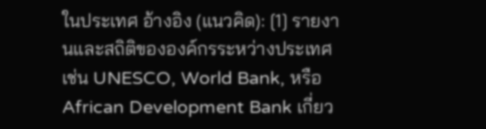ในประเทศ อ้างอิง (แนวคิด): [1] รายงานและสถิติขององค์กรระหว่างประเทศ เช่น UNESCO, World Bank, หรือ African Development Bank เกี่ยว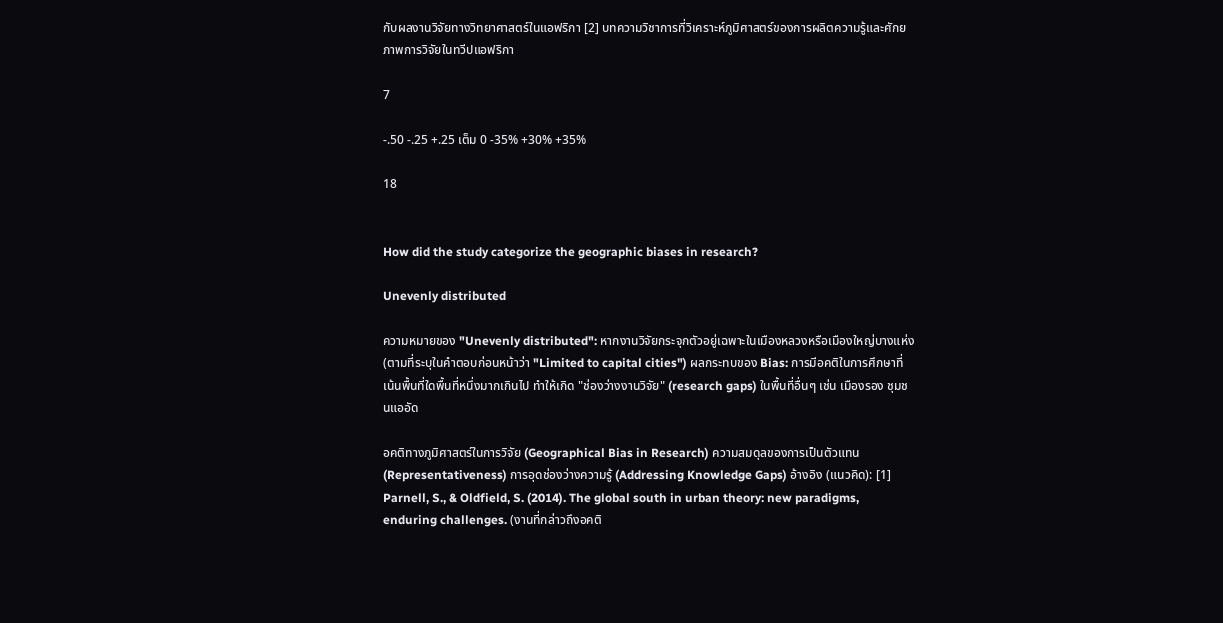กับผลงานวิจัยทางวิทยาศาสตร์ในแอฟริกา [2] บทความวิชาการที่วิเคราะห์ภูมิศาสตร์ของการผลิตความรู้และศักยภาพการวิจัยในทวีปแอฟริกา

7

-.50 -.25 +.25 เต็ม 0 -35% +30% +35%

18


How did the study categorize the geographic biases in research?

Unevenly distributed

ความหมายของ "Unevenly distributed": หากงานวิจัยกระจุกตัวอยู่เฉพาะในเมืองหลวงหรือเมืองใหญ่บางแห่ง (ตามที่ระบุในคำตอบก่อนหน้าว่า "Limited to capital cities") ผลกระทบของ Bias: การมีอคติในการศึกษาที่เน้นพื้นที่ใดพื้นที่หนึ่งมากเกินไป ทำให้เกิด "ช่องว่างงานวิจัย" (research gaps) ในพื้นที่อื่นๆ เช่น เมืองรอง ชุมชนแออัด

อคติทางภูมิศาสตร์ในการวิจัย (Geographical Bias in Research) ความสมดุลของการเป็นตัวแทน (Representativeness) การอุดช่องว่างความรู้ (Addressing Knowledge Gaps) อ้างอิง (แนวคิด): [1] Parnell, S., & Oldfield, S. (2014). The global south in urban theory: new paradigms, enduring challenges. (งานที่กล่าวถึงอคติ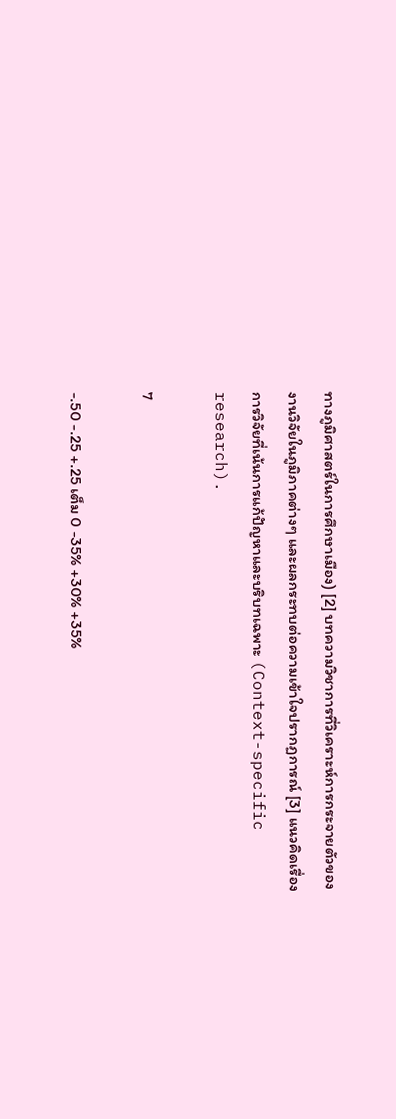ทางภูมิศาสตร์ในการศึกษาเมือง) [2] บทความวิชาการที่วิเคราะห์การกระจายตัวของงานวิจัยในภูมิภาคต่างๆ และผลกระทบต่อความเข้าใจปรากฏการณ์ [3] แนวคิดเรื่องการวิจัยที่เน้นการแก้ปัญหาและบริบทเฉพาะ (Context-specific research).

7

-.50 -.25 +.25 เต็ม 0 -35% +30% +35%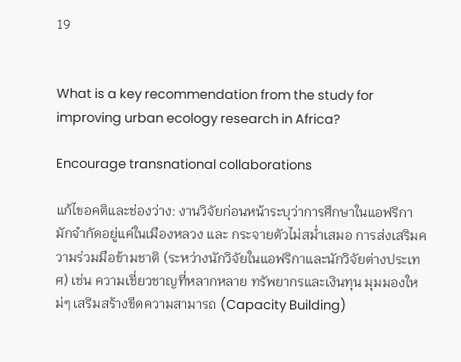19


What is a key recommendation from the study for improving urban ecology research in Africa?

Encourage transnational collaborations

แก้ไขอคติและช่องว่าง: งานวิจัยก่อนหน้าระบุว่าการศึกษาในแอฟริกา มักจำกัดอยู่แค่ในเมืองหลวง และ กระจายตัวไม่สม่ำเสมอ การส่งเสริมความร่วมมือข้ามชาติ (ระหว่างนักวิจัยในแอฟริกาและนักวิจัยต่างประเทศ) เช่น ความเชี่ยวชาญที่หลากหลาย ทรัพยากรและเงินทุน มุมมองใหม่ๆ เสริมสร้างขีดความสามารถ (Capacity Building)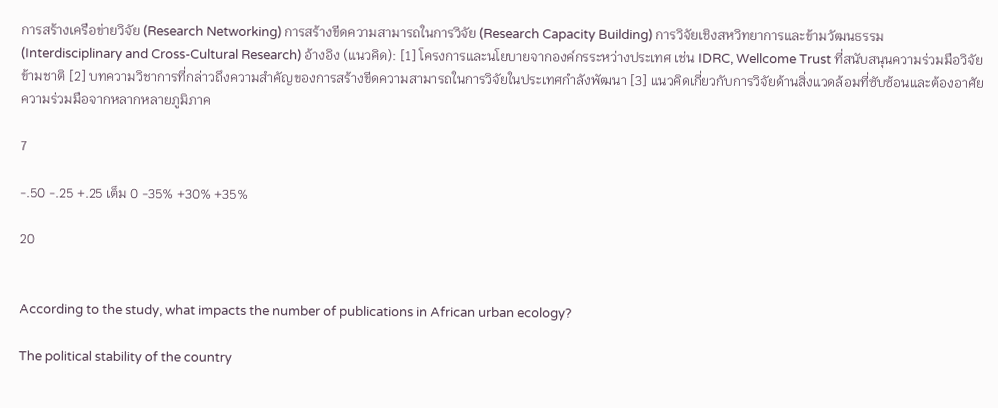การสร้างเครือข่ายวิจัย (Research Networking) การสร้างขีดความสามารถในการวิจัย (Research Capacity Building) การวิจัยเชิงสหวิทยาการและข้ามวัฒนธรรม (Interdisciplinary and Cross-Cultural Research) อ้างอิง (แนวคิด): [1] โครงการและนโยบายจากองค์กรระหว่างประเทศ เช่น IDRC, Wellcome Trust ที่สนับสนุนความร่วมมือวิจัยข้ามชาติ [2] บทความวิชาการที่กล่าวถึงความสำคัญของการสร้างขีดความสามารถในการวิจัยในประเทศกำลังพัฒนา [3] แนวคิดเกี่ยวกับการวิจัยด้านสิ่งแวดล้อมที่ซับซ้อนและต้องอาศัยความร่วมมือจากหลากหลายภูมิภาค

7

-.50 -.25 +.25 เต็ม 0 -35% +30% +35%

20


According to the study, what impacts the number of publications in African urban ecology?

The political stability of the country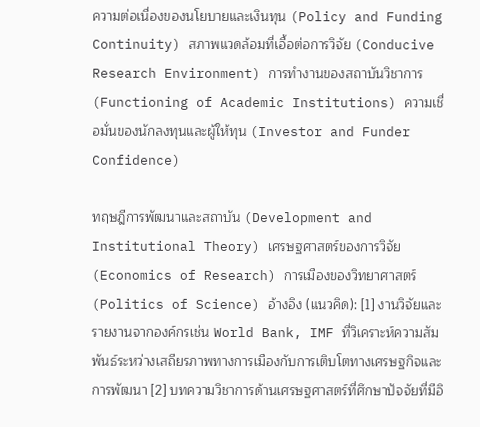ความต่อเนื่องของนโยบายและเงินทุน (Policy and Funding Continuity) สภาพแวดล้อมที่เอื้อต่อการวิจัย (Conducive Research Environment) การทำงานของสถาบันวิชาการ (Functioning of Academic Institutions) ความเชื่อมั่นของนักลงทุนและผู้ให้ทุน (Investor and Funder Confidence)

ทฤษฎีการพัฒนาและสถาบัน (Development and Institutional Theory) เศรษฐศาสตร์ของการวิจัย (Economics of Research) การเมืองของวิทยาศาสตร์ (Politics of Science) อ้างอิง (แนวคิด): [1] งานวิจัยและรายงานจากองค์กรเช่น World Bank, IMF ที่วิเคราะห์ความสัมพันธ์ระหว่างเสถียรภาพทางการเมืองกับการเติบโตทางเศรษฐกิจและการพัฒนา [2] บทความวิชาการด้านเศรษฐศาสตร์ที่ศึกษาปัจจัยที่มีอิ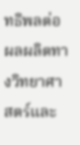ทธิพลต่อผลผลิตทางวิทยาศาสตร์และ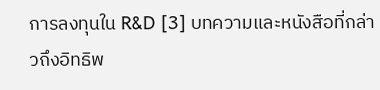การลงทุนใน R&D [3] บทความและหนังสือที่กล่าวถึงอิทธิพ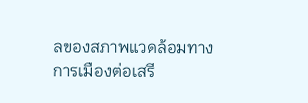ลของสภาพแวดล้อมทางการเมืองต่อเสรี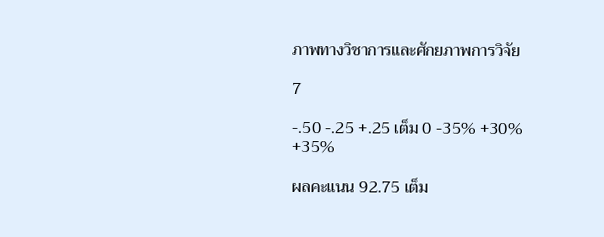ภาพทางวิชาการและศักยภาพการวิจัย

7

-.50 -.25 +.25 เต็ม 0 -35% +30% +35%

ผลคะแนน 92.75 เต็ม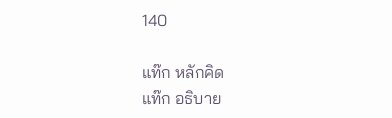140

แท๊ก หลักคิด
แท๊ก อธิบาย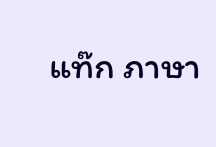แท๊ก ภาษา